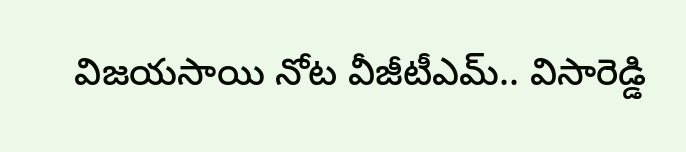విజయసాయి నోట వీజీటీఎమ్.. విసారెడ్డి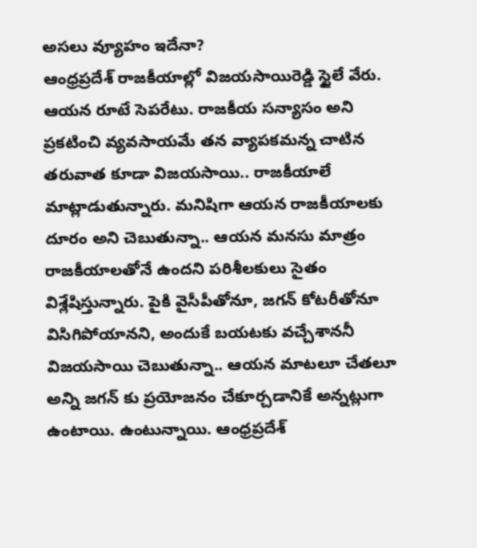అసలు వ్యూహం ఇదేనా?
ఆంధ్రప్రదేశ్ రాజకీయాల్లో విజయసాయిరెడ్డి స్టైలే వేరు. ఆయన రూటే సెపరేటు. రాజకీయ సన్యాసం అని ప్రకటించి వ్యవసాయమే తన వ్యాపకమన్న చాటిన తరువాత కూడా విజయసాయి.. రాజకీయాలే మాట్లాడుతున్నారు. మనిషిగా ఆయన రాజకీయాలకు దూరం అని చెబుతున్నా.. ఆయన మనసు మాత్రం రాజకీయాలతోనే ఉందని పరిశీలకులు సైతం విశ్లేషిస్తున్నారు. పైకి వైసీపీతోనూ, జగన్ కోటరీతోనూ విసిగిపోయానని, అందుకే బయటకు వచ్చేశాననీ విజయసాయి చెబుతున్నా.. ఆయన మాటలూ చేతలూ అన్ని జగన్ కు ప్రయోజనం చేకూర్చడానికే అన్నట్లుగా ఉంటాయి. ఉంటున్నాయి. ఆంధ్రప్రదేశ్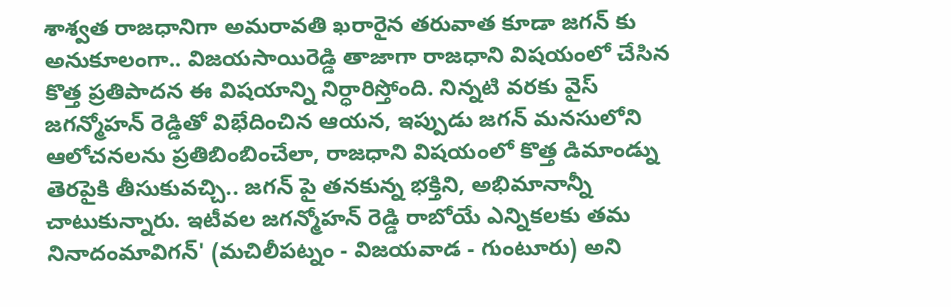శాశ్వత రాజధానిగా అమరావతి ఖరారైన తరువాత కూడా జగన్ కు అనుకూలంగా.. విజయసాయిరెడ్డి తాజాగా రాజధాని విషయంలో చేసిన కొత్త ప్రతిపాదన ఈ విషయాన్ని నిర్ధారిస్తోంది. నిన్నటి వరకు వైస్ జగన్మోహన్ రెడ్డితో విభేదించిన ఆయన, ఇప్పుడు జగన్ మనసులోని ఆలోచనలను ప్రతిబింబించేలా, రాజధాని విషయంలో కొత్త డిమాండ్ను తెరపైకి తీసుకువచ్చి.. జగన్ పై తనకున్న భక్తిని, అభిమానాన్నీ చాటుకున్నారు. ఇటీవల జగన్మోహన్ రెడ్డి రాబోయే ఎన్నికలకు తమ నినాదంమావిగన్' (మచిలీపట్నం - విజయవాడ - గుంటూరు) అని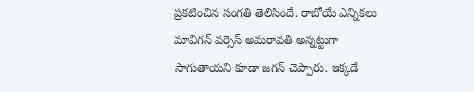ప్రకటించిన సంగతి తెలిసిందే. రాబోయే ఎన్నికలు మావిగన్ వర్సెస్ అమరావతి అన్నట్టుగా సాగుతాయని కూడా జగన్ చెప్పారు. ఇక్కడే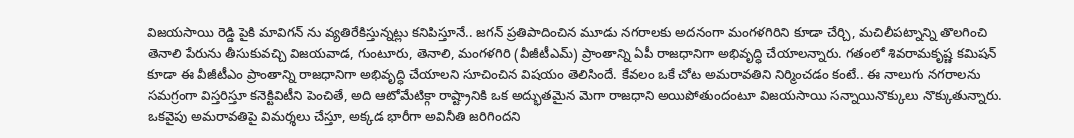విజయసాయి రెడ్డి పైకి మావిగన్ ను వ్యతిరేకిస్తున్నట్లు కనిపిస్తూనే.. జగన్ ప్రతిపాదించిన మూడు నగరాలకు అదనంగా మంగళగిరిని కూడా చేర్చి, మచిలీపట్నాన్ని తొలగించి తెనాలి పేరును తీసుకువచ్చి విజయవాడ, గుంటూరు, తెనాలి, మంగళగిరి (వీజీటీఎమ్) ప్రాంతాన్ని ఏపీ రాజధానిగా అభివృద్ధి చేయాలన్నారు. గతంలో శివరామకృష్ణ కమిషన్ కూడా ఈ వీజీటీఎం ప్రాంతాన్ని రాజధానిగా అభివృద్ధి చేయాలని సూచించిన విషయం తెలిసిందే. కేవలం ఒకే చోట అమరావతిని నిర్మించడం కంటే.. ఈ నాలుగు నగరాలను సమగ్రంగా విస్తరిస్తూ కనెక్టివిటీని పెంచితే, అది ఆటోమేటిక్గా రాష్ట్రానికి ఒక అద్భుతమైన మెగా రాజధాని అయిపోతుందంటూ విజయసాయి సన్నాయినొక్కులు నొక్కుతున్నారు. ఒకవైపు అమరావతిపై విమర్శలు చేస్తూ, అక్కడ భారీగా అవినీతి జరిగిందని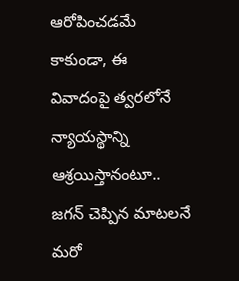ఆరోపించడమే కాకుండా, ఈ వివాదంపై త్వరలోనే న్యాయస్థాన్ని ఆశ్రయిస్తానంటూ.. జగన్ చెప్పిన మాటలనే మరో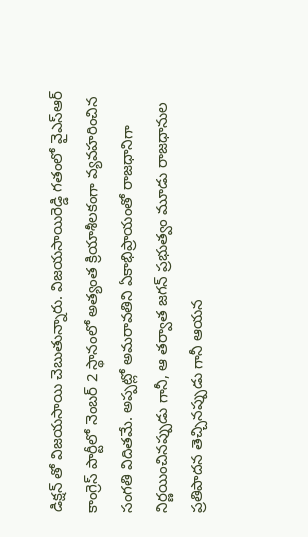డిక్షన్ తో విజయసాయి చెబుతున్నారు. విజయసాయిరెడ్డి గతంలో వైఎస్ఆర్ కాంగ్రెస్ పార్టీలో నెంబర్ 2 స్థానంలో అత్యంత క్రియాశీలకంగా వ్యవహరించిన సంగతి విదితమే. అప్పట్లో అమరావతిని ఏకాభిప్రాయంతో రాజధానిగా నిర్ణయించినప్పుడు గానీ, ఆ తర్వాత జగన్ ప్రభుత్వం మూడు రాజధానుల ప్రతిపాదన తెచ్చినప్పుడు గానీ ఆయన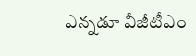ఎన్నడూ వీజీటీఎం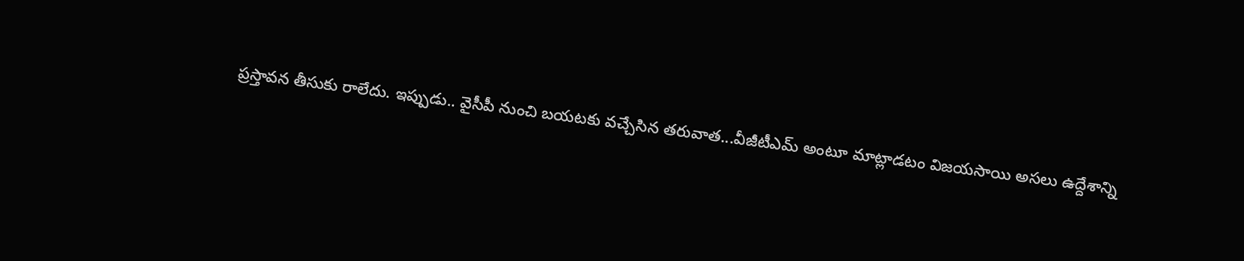ప్రస్తావన తీసుకు రాలేదు. ఇప్పుడు.. వైసీపీ నుంచి బయటకు వచ్చేసిన తరువాత...వీజీటీఎమ్ అంటూ మాట్లాడటం విజయసాయి అసలు ఉద్దేశాన్ని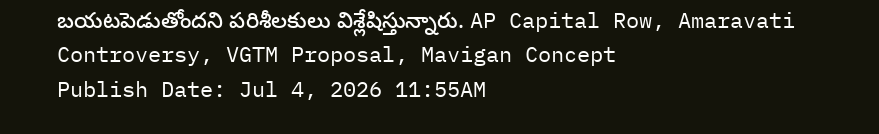బయటపెడుతోందని పరిశీలకులు విశ్లేషిస్తున్నారు. AP Capital Row, Amaravati Controversy, VGTM Proposal, Mavigan Concept
Publish Date: Jul 4, 2026 11:55AM